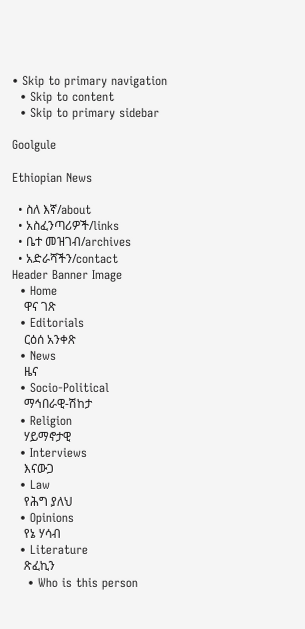• Skip to primary navigation
  • Skip to content
  • Skip to primary sidebar

Goolgule

Ethiopian News

  • ስለ እኛ/about
  • አስፈንጣሪዎች/links
  • ቤተ መዝገብ/archives
  • አድራሻችን/contact
Header Banner Image
  • Home
    ዋና ገጽ
  • Editorials
    ርዕሰ አንቀጽ
  • News
    ዜና
  • Socio-Political
    ማኅበራዊ-ሽከታ
  • Religion
    ሃይማኖታዊ
  • Interviews
    እናውጋ
  • Law
    የሕግ ያለህ
  • Opinions
    የኔ ሃሳብ
  • Literature
    ጽፈኪን
    • Who is this person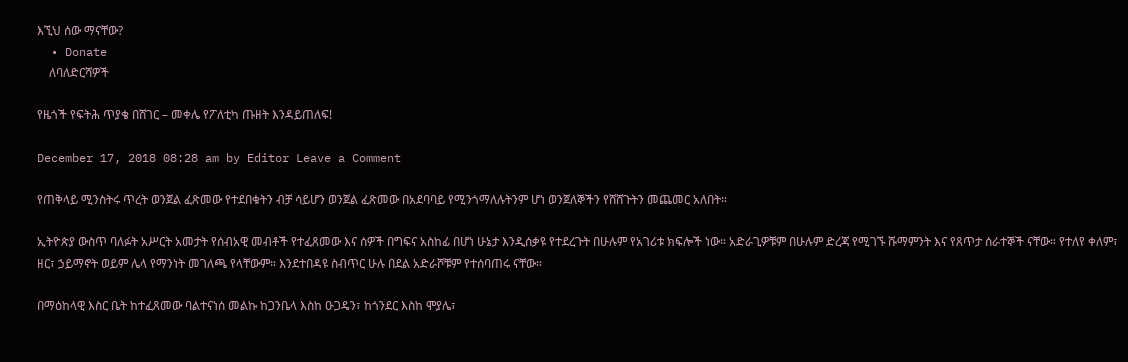እኚህ ሰው ማናቸው?
  • Donate
    ለባለድርሻዎች

የዜጎች የፍትሕ ጥያቄ በሸገር – መቀሌ የፖለቲካ ጡዘት እንዳይጠለፍ!

December 17, 2018 08:28 am by Editor Leave a Comment

የጠቅላይ ሚንስትሩ ጥረት ወንጀል ፈጽመው የተደበቁትን ብቻ ሳይሆን ወንጀል ፈጽመው በአደባባይ የሚንጎማለሉትንም ሆነ ወንጀለኞችን የሸሸጉትን መጨመር አለበት።

ኢትዮጵያ ውስጥ ባለፉት አሥርት አመታት የሰብአዊ መብቶች የተፈጸመው እና ሰዎች በግፍና አስከፊ በሆነ ሁኔታ እንዲሰቃዩ የተደረጉት በሁሉም የአገሪቱ ክፍሎች ነው። አድራጊዎቹም በሁሉም ድረጃ የሚገኙ ሹማምንት እና የጸጥታ ሰራተኞች ናቸው። የተለየ ቀለም፣ ዘር፣ ኃይማኖት ወይም ሌላ የማንነት መገለጫ የላቸውም። እንደተበዳዩ ስብጥር ሁሉ በደል አድራሾቹም የተሰባጠሩ ናቸው።

በማዕከላዊ እስር ቤት ከተፈጸመው ባልተናነሰ መልኩ ከጋንቤላ እስከ ዑጋዴን፣ ከጎንደር እስከ ሞያሌ፣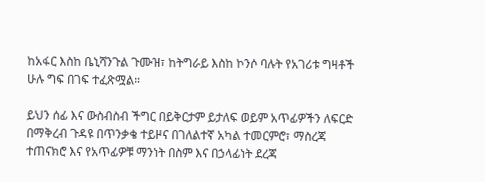ከአፋር እስከ ቤኒሻንጉል ጉሙዝ፣ ከትግራይ እስከ ኮንሶ ባሉት የአገሪቱ ግዛቶች ሁሉ ግፍ በገፍ ተፈጽሟል።

ይህን ሰፊ እና ውስብስብ ችግር በይቅርታም ይታለፍ ወይም አጥፊዎችን ለፍርድ በማቅረብ ጉዳዩ በጥንቃቄ ተይዞና በገለልተኛ አካል ተመርምሮ፣ ማስረጃ ተጠናክሮ እና የአጥፊዎቹ ማንነት በስም እና በኃላፊነት ደረጃ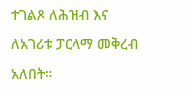ተገልጾ ለሕዝብ እና ለአገሪቱ ፓርላማ መቅረብ አለበት።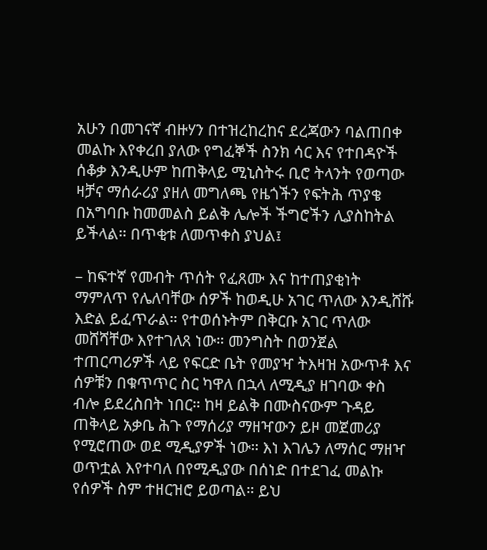አሁን በመገናኛ ብዙሃን በተዝረከረከና ደረጃውን ባልጠበቀ መልኩ እየቀረበ ያለው የግፈኞች ስንክ ሳር እና የተበዳዮች ሰቆቃ እንዲሁም ከጠቅላይ ሚኒስትሩ ቢሮ ትላንት የወጣው ዛቻና ማሰራሪያ ያዘለ መግለጫ የዜጎችን የፍትሕ ጥያቄ በአግባቡ ከመመልስ ይልቅ ሌሎች ችግሮችን ሊያስከትል ይችላል። በጥቂቱ ለመጥቀስ ያህል፤

– ከፍተኛ የመብት ጥሰት የፈጸሙ እና ከተጠያቂነት ማምለጥ የሌለባቸው ሰዎች ከወዲሁ አገር ጥለው እንዲሸሹ እድል ይፈጥራል። የተወሰኑትም በቅርቡ አገር ጥለው መሸሻቸው እየተገለጸ ነው። መንግስት በወንጀል ተጠርጣሪዎች ላይ የፍርድ ቤት የመያዣ ትእዛዝ አውጥቶ እና ሰዎቹን በቁጥጥር ስር ካዋለ በኋላ ለሚዲያ ዘገባው ቀስ ብሎ ይደረስበት ነበር። ከዛ ይልቅ በሙስናውም ጉዳይ ጠቅላይ አቃቤ ሕጉ የማሰሪያ ማዘዣውን ይዞ መጀመሪያ የሚሮጠው ወደ ሚዲያዎች ነው። እነ እገሌን ለማሰር ማዘዣ ወጥቷል እየተባለ በየሚዲያው በሰነድ በተደገፈ መልኩ የሰዎች ስም ተዘርዝሮ ይወጣል። ይህ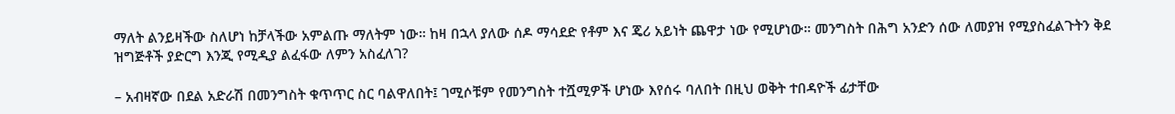ማለት ልንይዛችው ስለሆነ ከቻላችው አምልጡ ማለትም ነው። ከዛ በኋላ ያለው ሰዶ ማሳደድ የቶም እና ጄሪ አይነት ጨዋታ ነው የሚሆነው። መንግስት በሕግ አንድን ሰው ለመያዝ የሚያስፈልጉትን ቅደ ዝግጅቶች ያድርግ እንጂ የሚዲያ ልፈፋው ለምን አስፈለገ?

– አብዛኛው በደል አድራሽ በመንግስት ቁጥጥር ስር ባልዋለበት፤ ገሚሶቹም የመንግስት ተሿሚዎች ሆነው እየሰሩ ባለበት በዚህ ወቅት ተበዳዮች ፊታቸው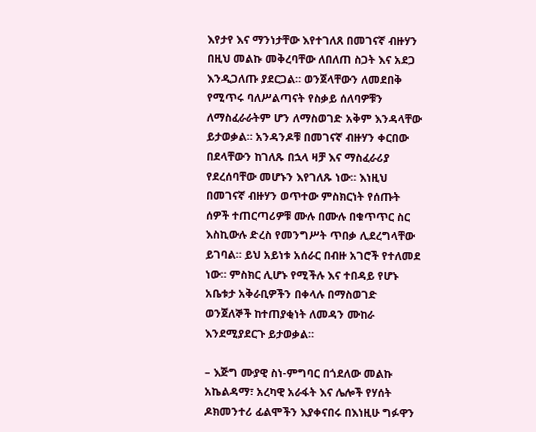እየታየ እና ማንነታቸው እየተገለጸ በመገናኛ ብዙሃን በዚህ መልኩ መቅረባቸው ለበለጠ ስጋት እና አደጋ እንዲጋለጡ ያደርጋል። ወንጀላቸውን ለመደበቅ የሚጥሩ ባለሥልጣናት የስቃይ ሰለባዎቹን ለማስፈራራትም ሆን ለማስወገድ አቅም እንዳላቸው ይታወቃል። አንዳንዶቹ በመገናኛ ብዙሃን ቀርበው በደላቸውን ከገለጹ በኋላ ዛቻ እና ማስፈራሪያ የደረሰባቸው መሆኑን እየገለጹ ነው። እነዚህ በመገናኛ ብዙሃን ወጥተው ምስክርነት የሰጡት ሰዎች ተጠርጣሪዎቹ ሙሉ በሙሉ በቁጥጥር ስር እስኪውሉ ድረስ የመንግሥት ጥበቃ ሊደረግላቸው ይገባል። ይህ አይነቱ አሰራር በብዙ አገሮች የተለመደ ነው። ምስክር ሊሆኑ የሚችሉ እና ተበዳይ የሆኑ አቤቱታ አቅራቢዎችን በቀላሉ በማስወገድ ወንጀለኞች ከተጠያቂነት ለመዳን ሙከራ እንደሚያደርጉ ይታወቃል።

– እጅግ ሙያዊ ስነ-ምግባር በጎደለው መልኩ አኬልዳማ፣ አረካዊ አራፋት እና ሌሎች የሃሰት ዶክመንተሪ ፊልሞችን እያቀናበሩ በእነዚሁ ግፉዋን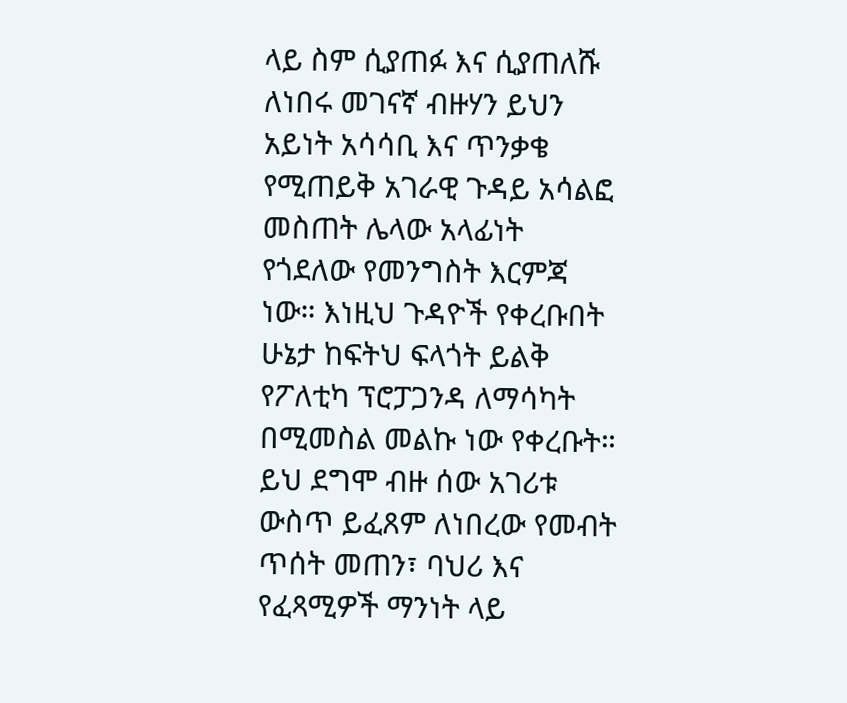ላይ ስም ሲያጠፉ እና ሲያጠለሹ ለነበሩ መገናኛ ብዙሃን ይህን አይነት አሳሳቢ እና ጥንቃቄ የሚጠይቅ አገራዊ ጉዳይ አሳልፎ መስጠት ሌላው አላፊነት የጎደለው የመንግስት እርምጃ ነው። እነዚህ ጉዳዮች የቀረቡበት ሁኔታ ከፍትህ ፍላጎት ይልቅ የፖለቲካ ፕሮፓጋንዳ ለማሳካት በሚመስል መልኩ ነው የቀረቡት። ይህ ደግሞ ብዙ ሰው አገሪቱ ውስጥ ይፈጸም ለነበረው የመብት ጥሰት መጠን፣ ባህሪ እና የፈጻሚዎች ማንነት ላይ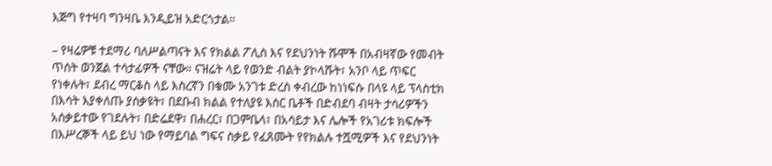እጅግ የተዛባ ግንዛቤ እንዲይዝ አድርጎታል።

– የዛሬዎቹ ተደማሪ ባለሥልጣናት እና የክልል ፖሊስ እና የደህንነት ሹሞች በአብዛኛው የመብት ጥሰት ወንጀል ተሳታፊዎች ናቸው። ናዝሬት ላይ የወንድ ብልት ያኮላሹት፣ አንቦ ላይ ጥፍር የነቀሉት፣ ደብረ ማርቆስ ላይ እስረኛን በቁሙ አንገቱ ድረስ ቀብረው ከነነፍሱ በላዩ ላይ ፕላስቲክ በእሳት እያቀለጡ ያሰቃዩት፣ በደቡብ ክልል የተለያዩ እስር ቤቶች በድብደባ ብዛት ታሳሪዎችን አሰቃይተው የገደሉት፣ በድሬደዋ፣ በሐረር፣ በጋምቤላ፣ በአሳይታ እና ሌሎች የአገሪቱ ክፍሎች በእሥረኞች ላይ ይህ ነው የማይባል ግፍና ስቃይ የፈጸሙት የየክልሉ ተሿሚዎች እና የደህንነት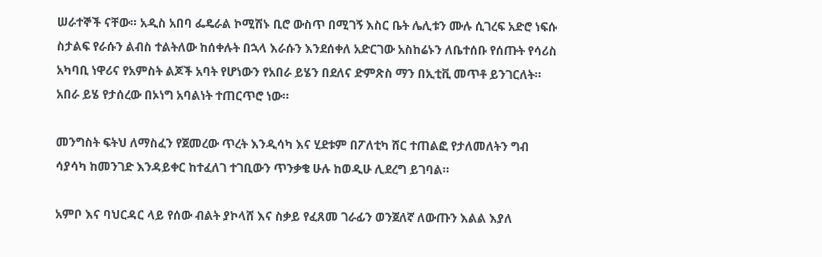ሠራተኞች ናቸው። አዲስ አበባ ፌዴራል ኮሚሽኑ ቢሮ ውስጥ በሚገኝ እስር ቤት ሌሊቱን ሙሉ ሲገረፍ አድሮ ነፍሱ ስታልፍ የራሱን ልብስ ተልትለው ከሰቀሉት በኋላ እራሱን እንደሰቀለ አድርገው አስከሬኑን ለቤተሰቡ የሰጡት የሳሪስ አካባቢ ነዋሪና የአምስት ልጆች አባት የሆነውን የአበራ ይሄን በደለና ድምጽስ ማን በኢቲቪ መጥቶ ይንገርለት። አበራ ይሄ የታሰረው በኦነግ አባልነት ተጠርጥሮ ነው።

መንግስት ፍትህ ለማስፈን የጀመረው ጥረት እንዲሳካ እና ሂደቱም በፖለቲካ ሸር ተጠልፎ የታለመለትን ግብ ሳያሳካ ከመንገድ እንዳይቀር ከተፈለገ ተገቢውን ጥንቃቄ ሁሉ ከወዲሁ ሊደረግ ይገባል።

አምቦ እና ባህርዳር ላይ የሰው ብልት ያኮላሸ እና ስቃይ የፈጸመ ገራፊን ወንጀለኛ ለውጡን እልል እያለ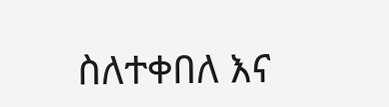ስለተቀበለ እና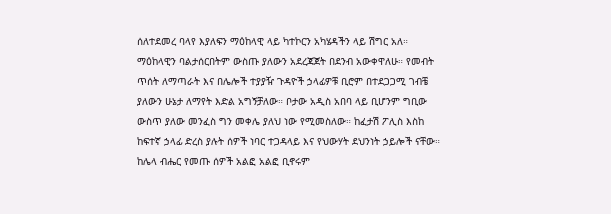ሰለተደመረ ባላየ እያለፍን ማዕከላዊ ላይ ካተኮርን አካሄዳችን ላይ ሽግር አለ። ማዕከላዊን ባልታሰርበትም ውስጡ ያለውን አደረጃጀት በደንብ አውቀዋለሁ። የመብት ጥሰት ለማጣራት እና በሌሎች ተያያዥ ጉዳዮች ኃላፊዎቹ ቢሮም በተደጋጋሚ ገብቼ ያለውን ሁኔታ ለማየት እድል አግኝቻለው። ቦታው አዲስ አበባ ላይ ቢሆንም ግቢው ውስጥ ያለው መንፈስ ግን መቀሌ ያለህ ነው የሚመስለው። ከፈታሽ ፖሊስ እስከ ከፍተኛ ኃላፊ ድረስ ያሉት ሰዎች ነባር ተጋዳላይ እና የህውሃት ደህንነት ኃይሎች ናቸው። ከሌላ ብሔር የመጡ ሰዎች አልፎ አልፎ ቢኖሩም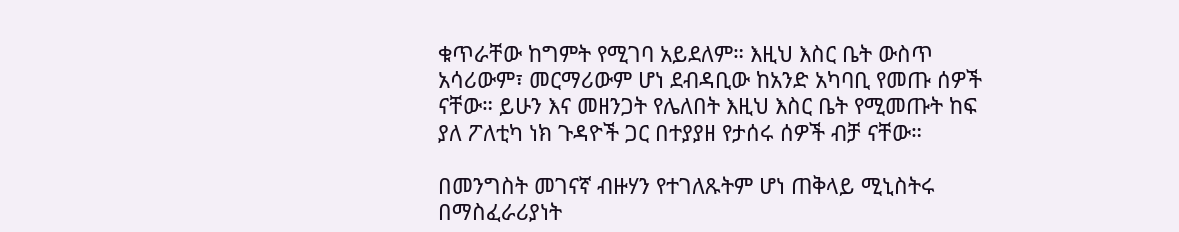ቁጥራቸው ከግምት የሚገባ አይደለም። እዚህ እስር ቤት ውስጥ አሳሪውም፣ መርማሪውም ሆነ ደብዳቢው ከአንድ አካባቢ የመጡ ሰዎች ናቸው። ይሁን እና መዘንጋት የሌለበት እዚህ እስር ቤት የሚመጡት ከፍ ያለ ፖለቲካ ነክ ጉዳዮች ጋር በተያያዘ የታሰሩ ሰዎች ብቻ ናቸው።

በመንግስት መገናኛ ብዙሃን የተገለጹትም ሆነ ጠቅላይ ሚኒስትሩ በማስፈራሪያነት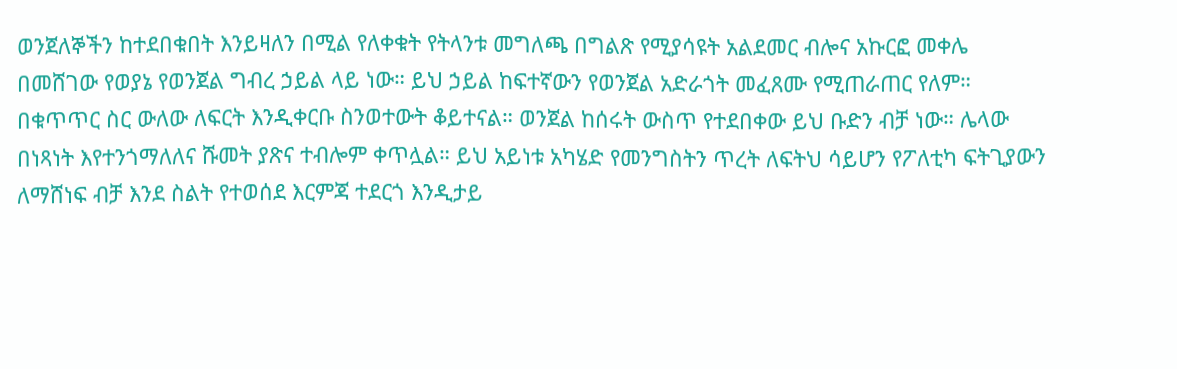ወንጀለኞችን ከተደበቁበት እንይዛለን በሚል የለቀቁት የትላንቱ መግለጫ በግልጽ የሚያሳዩት አልደመር ብሎና አኩርፎ መቀሌ በመሸገው የወያኔ የወንጀል ግብረ ኃይል ላይ ነው። ይህ ኃይል ከፍተኛውን የወንጀል አድራጎት መፈጸሙ የሚጠራጠር የለም። በቁጥጥር ስር ውለው ለፍርት እንዲቀርቡ ስንወተውት ቆይተናል። ወንጀል ከሰሩት ውስጥ የተደበቀው ይህ ቡድን ብቻ ነው። ሌላው በነጻነት እየተንጎማለለና ሹመት ያጽና ተብሎም ቀጥሏል። ይህ አይነቱ አካሄድ የመንግስትን ጥረት ለፍትህ ሳይሆን የፖለቲካ ፍትጊያውን ለማሸነፍ ብቻ እንደ ስልት የተወሰደ እርምጃ ተደርጎ እንዲታይ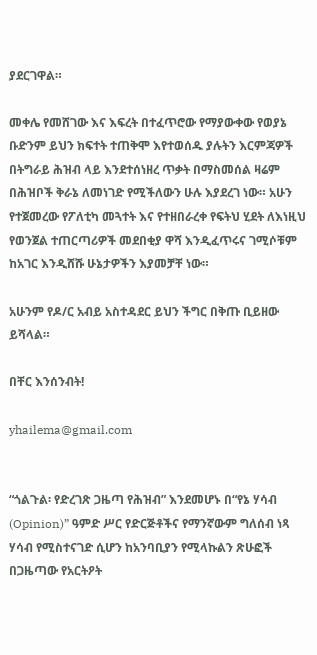ያደርገዋል።

መቀሌ የመሸገው እና እፍረት በተፈጥሮው የማያውቀው የወያኔ ቡድንም ይህን ክፍተት ተጠቅሞ እየተወሰዱ ያሉትን እርምጃዎች በትግራይ ሕዝብ ላይ እንደተሰነዘረ ጥቃት በማስመሰል ዛሬም በሕዝቦች ቅራኔ ለመነገድ የሚችለውን ሁሉ እያደረገ ነው። አሁን የተጀመረው የፖለቲካ መጓተት እና የተዘበራረቀ የፍትህ ሂደት ለእነዚህ የወንጀል ተጠርጣሪዎች መደበቂያ ዋሻ እንዲፈጥሩና ገሚሶቹም ከአገር እንዲሸሹ ሁኔታዎችን እያመቻቸ ነው።

አሁንም የዶ/ር አብይ አስተዳደር ይህን ችግር በቅጡ ቢይዘው ይሻላል።

በቸር እንሰንብት!

yhailema@gmail.com


“ጎልጉል፡ የድረገጽ ጋዜጣ የሕዝብ” እንደመሆኑ በ“የኔ ሃሳብ (Opinion)” ዓምድ ሥር የድርጅቶችና የማንኛውም ግለሰብ ነጻ ሃሳብ የሚስተናገድ ሲሆን ከአንባቢያን የሚላኩልን ጽሁፎች በጋዜጣው የአርትዖት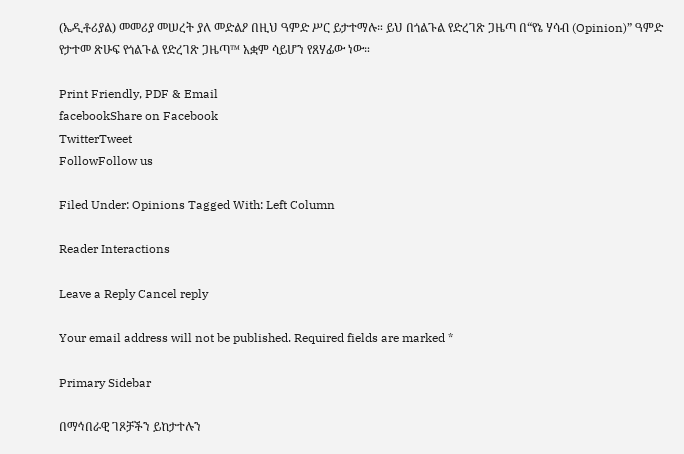(ኤዲቶሪያል) መመሪያ መሠረት ያለ መድልዖ በዚህ ዓምድ ሥር ይታተማሉ። ይህ በጎልጉል የድረገጽ ጋዜጣ በ“የኔ ሃሳብ (Opinion)” ዓምድ የታተመ ጽሁፍ የጎልጉል የድረገጽ ጋዜጣ™ አቋም ሳይሆን የጸሃፊው ነው።

Print Friendly, PDF & Email
facebookShare on Facebook
TwitterTweet
FollowFollow us

Filed Under: Opinions Tagged With: Left Column

Reader Interactions

Leave a Reply Cancel reply

Your email address will not be published. Required fields are marked *

Primary Sidebar

በማኅበራዊ ገጾቻችን ይከታተሉን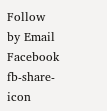Follow by Email
Facebook
fb-share-icon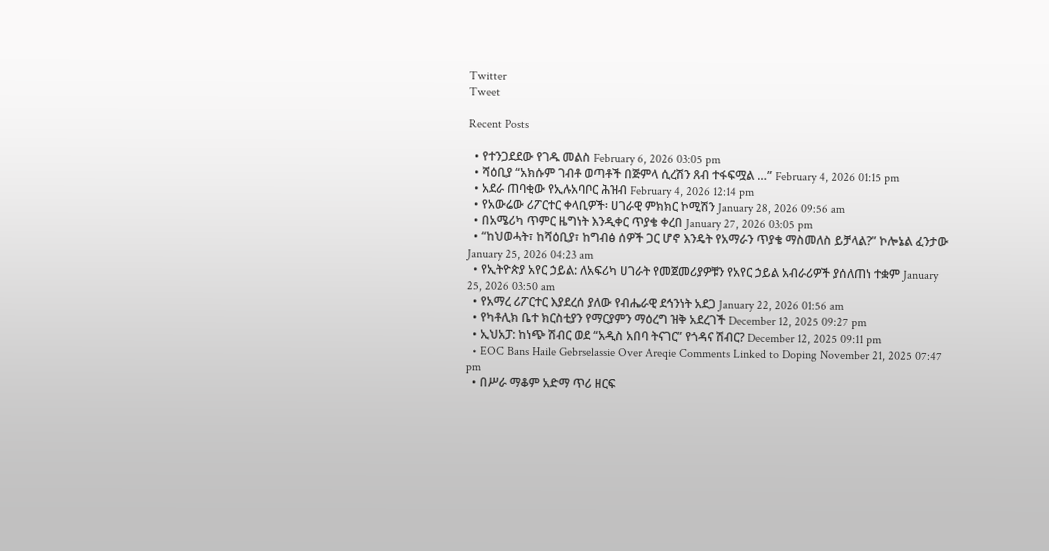Twitter
Tweet

Recent Posts

  • የተንጋደደው የገዱ መልስ February 6, 2026 03:05 pm
  • ሻዕቢያ “አክሱም ገብቶ ወጣቶች በጅምላ ሲረሽን ጸብ ተፋፍሟል …” February 4, 2026 01:15 pm
  • አደራ ጠባቂው የኢሉአባቦር ሕዝብ February 4, 2026 12:14 pm
  • የአውሬው ሪፖርተር ቀላቢዎች፡ ሀገራዊ ምክክር ኮሚሽን January 28, 2026 09:56 am
  • በአሜሪካ ጥምር ዜግነት እንዲቀር ጥያቄ ቀረበ January 27, 2026 03:05 pm
  • “ከህወሓት፣ ከሻዕቢያ፣ ከግብፅ ሰዎች ጋር ሆኖ እንዴት የአማራን ጥያቄ ማስመለስ ይቻላል?” ኮሎኔል ፈንታው January 25, 2026 04:23 am
  • የኢትዮጵያ አየር ኃይል: ለአፍሪካ ሀገራት የመጀመሪያዎቹን የአየር ኃይል አብራሪዎች ያሰለጠነ ተቋም January 25, 2026 03:50 am
  • የአማረ ሪፖርተር እያደረሰ ያለው የብሔራዊ ደኅንነት አደጋ January 22, 2026 01:56 am
  • የካቶሊክ ቤተ ክርስቲያን የማርያምን ማዕረግ ዝቅ አደረገች December 12, 2025 09:27 pm
  • ኢህአፓ: ከነጭ ሽብር ወደ “አዲስ አበባ ትናገር” የጎዳና ሽብር? December 12, 2025 09:11 pm
  • EOC Bans Haile Gebrselassie Over Areqie Comments Linked to Doping November 21, 2025 07:47 pm
  • በሥራ ማቆም አድማ ጥሪ ዘርፍ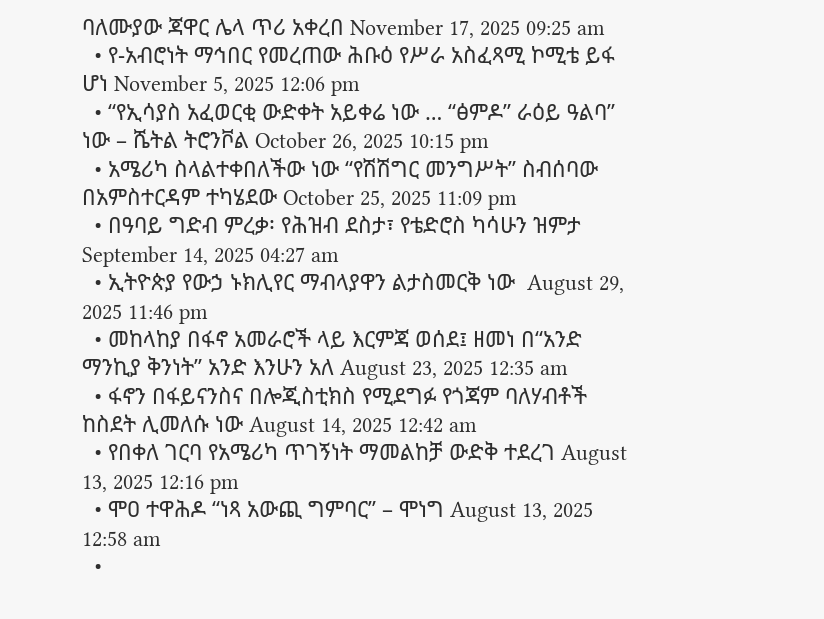ባለሙያው ጃዋር ሌላ ጥሪ አቀረበ November 17, 2025 09:25 am
  • የ-አብሮነት ማኅበር የመረጠው ሕቡዕ የሥራ አስፈጻሚ ኮሚቴ ይፋ ሆነ November 5, 2025 12:06 pm
  • “የኢሳያስ አፈወርቂ ውድቀት አይቀሬ ነው … “ፅምዶ” ራዕይ ዓልባ” ነው – ሼትል ትሮንቮል October 26, 2025 10:15 pm
  • አሜሪካ ስላልተቀበለችው ነው “የሽሽግር መንግሥት” ስብሰባው በአምስተርዳም ተካሄደው October 25, 2025 11:09 pm
  • በዓባይ ግድብ ምረቃ፡ የሕዝብ ደስታ፣ የቴድሮስ ካሳሁን ዝምታ September 14, 2025 04:27 am
  • ኢትዮጵያ የውኃ ኑክሊየር ማብላያዋን ልታስመርቅ ነው  August 29, 2025 11:46 pm
  • መከላከያ በፋኖ አመራሮች ላይ እርምጃ ወሰደ፤ ዘመነ በ“አንድ ማንኪያ ቅንነት” አንድ እንሁን አለ August 23, 2025 12:35 am
  • ፋኖን በፋይናንስና በሎጂስቲክስ የሚደግፉ የጎጃም ባለሃብቶች ከስደት ሊመለሱ ነው August 14, 2025 12:42 am
  • የበቀለ ገርባ የአሜሪካ ጥገኝነት ማመልከቻ ውድቅ ተደረገ August 13, 2025 12:16 pm
  • ሞዐ ተዋሕዶ “ነጻ አውጪ ግምባር” – ሞነግ August 13, 2025 12:58 am
  •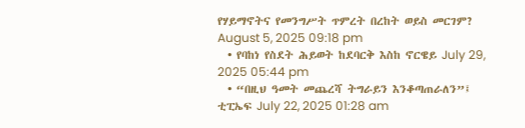የሃይማኖትና የመንግሥት ጥምረት በረከት ወይስ መርገም?  August 5, 2025 09:18 pm
  • የባከነ የስደት ሕይወት ከደባርቅ እስከ ኖርዌይ July 29, 2025 05:44 pm
  • “በዚህ ዓመት መጨረሻ ትግራይን እንቆጣጠራለን”፤ ቲፒኤፍ July 22, 2025 01:28 am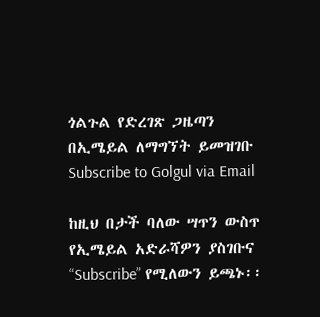ጎልጉል የድረገጽ ጋዜጣን በኢሜይል ለማግኘት ይመዝገቡ Subscribe to Golgul via Email

ከዚህ በታች ባለው ሣጥን ውስጥ የኢሜይል አድራሻዎን ያስገቡና “Subscribe” የሚለውን ይጫኑ፡፡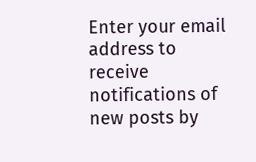Enter your email address to receive notifications of new posts by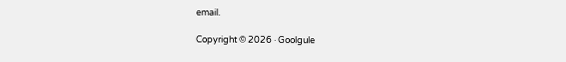email.

Copyright © 2026 · Goolgule